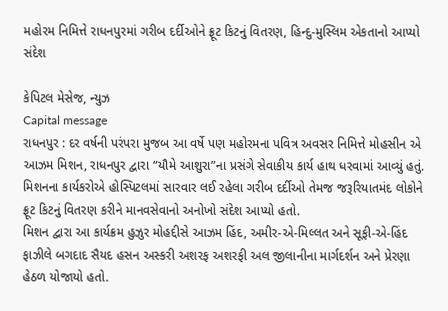મહોરમ નિમિત્તે રાધનપુરમાં ગરીબ દર્દીઓને ફ્રૂટ કિટનું વિતરણ, હિન્દુ-મુસ્લિમ એકતાનો આપ્યો સંદેશ

કેપિટલ મેસેજ, ન્યુઝ
Capital message
રાધનપુર : દર વર્ષની પરંપરા મુજબ આ વર્ષે પણ મહોરમના પવિત્ર અવસર નિમિત્તે મોહસીન એ આઝમ મિશન, રાધનપુર દ્વારા “યૌમે આશુરા”ના પ્રસંગે સેવાકીય કાર્ય હાથ ધરવામાં આવ્યું હતું. મિશનના કાર્યકરોએ હોસ્પિટલમાં સારવાર લઈ રહેલા ગરીબ દર્દીઓ તેમજ જરૂરિયાતમંદ લોકોને ફ્રૂટ કિટનું વિતરણ કરીને માનવસેવાનો અનોખો સંદેશ આપ્યો હતો.
મિશન દ્વારા આ કાર્યક્રમ હુઝુર મોહદ્દીસે આઝમ હિંદ, અમીર-એ-મિલ્લત અને સૂફી-એ-હિંદ ફાઝીલે બગદાદ સૈયદ હસન અસ્કરી અશરફ અશરફી અલ જીલાનીના માર્ગદર્શન અને પ્રેરણા હેઠળ યોજાયો હતો.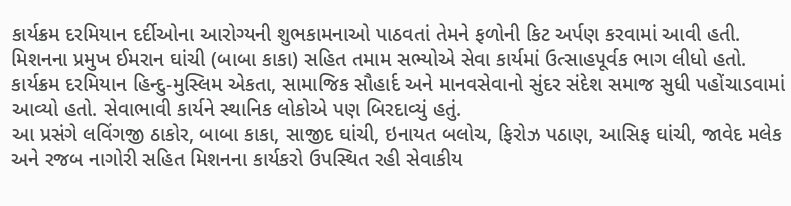કાર્યક્રમ દરમિયાન દર્દીઓના આરોગ્યની શુભકામનાઓ પાઠવતાં તેમને ફળોની કિટ અર્પણ કરવામાં આવી હતી.
મિશનના પ્રમુખ ઈમરાન ઘાંચી (બાબા કાકા) સહિત તમામ સભ્યોએ સેવા કાર્યમાં ઉત્સાહપૂર્વક ભાગ લીધો હતો. કાર્યક્રમ દરમિયાન હિન્દુ-મુસ્લિમ એકતા, સામાજિક સૌહાર્દ અને માનવસેવાનો સુંદર સંદેશ સમાજ સુધી પહોંચાડવામાં આવ્યો હતો. સેવાભાવી કાર્યને સ્થાનિક લોકોએ પણ બિરદાવ્યું હતું.
આ પ્રસંગે લવિંગજી ઠાકોર, બાબા કાકા, સાજીદ ઘાંચી, ઇનાયત બલોચ, ફિરોઝ પઠાણ, આસિફ ઘાંચી, જાવેદ મલેક અને રજબ નાગોરી સહિત મિશનના કાર્યકરો ઉપસ્થિત રહી સેવાકીય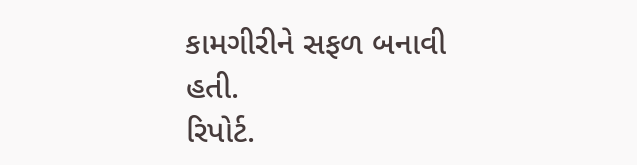કામગીરીને સફળ બનાવી હતી.
રિપોર્ટ.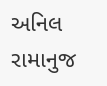અનિલ રામાનુજ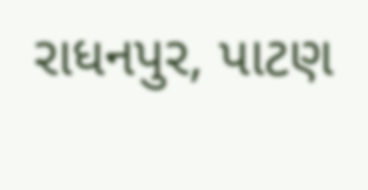રાધનપુર, પાટણ